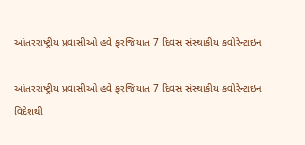આંતરરાષ્ટ્રીય પ્રવાસીઓ હવે ફરજિયાત 7 દિવસ સંસ્થાકીય કવોરેન્ટાઇન

આંતરરાષ્ટ્રીય પ્રવાસીઓ હવે ફરજિયાત 7 દિવસ સંસ્થાકીય કવોરેન્ટાઇન
વિદેશથી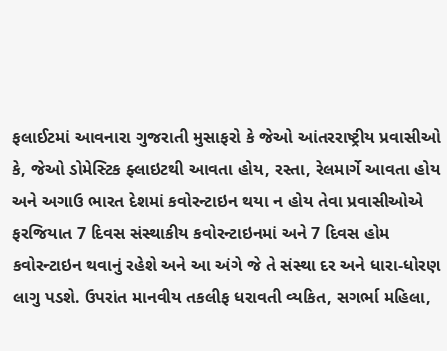ફલાઈટમાં આવનારા ગુજરાતી મુસાફરો કે જેઓ આંતરરાષ્ટ્રીય પ્રવાસીઓ કે, જેઓ ડોમેસ્ટિક ફ્લાઇટથી આવતા હોય, રસ્તા, રેલમાર્ગે આવતા હોય અને અગાઉ ભારત દેશમાં કવોરન્ટાઇન થયા ન હોય તેવા પ્રવાસીઓએ ફરજિયાત 7 દિવસ સંસ્થાકીય કવોરન્ટાઇનમાં અને 7 દિવસ હોમ કવોરન્ટાઇન થવાનું રહેશે અને આ અંગે જે તે સંસ્થા દર અને ધારા-ધોરણ લાગુ પડશે. ઉપરાંત માનવીય તકલીફ ધરાવતી વ્યકિત, સગર્ભા મહિલા,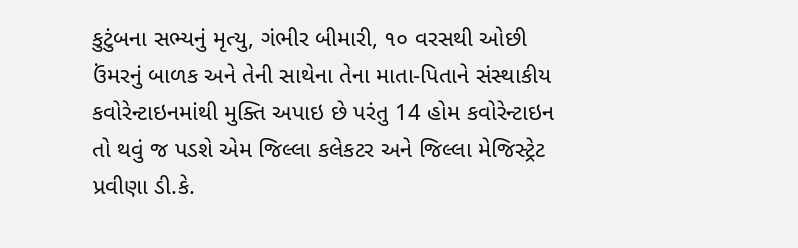કુટુંબના સભ્યનું મૃત્યુ, ગંભીર બીમારી, ૧૦ વરસથી ઓછી ઉંમરનું બાળક અને તેની સાથેના તેના માતા-પિતાને સંસ્થાકીય કવોરેન્ટાઇનમાંથી મુક્તિ અપાઇ છે પરંતુ 14 હોમ કવોરેન્ટાઇન તો થવું જ પડશે એમ જિલ્લા કલેકટર અને જિલ્લા મેજિસ્ટ્રેટ પ્રવીણા ડી.કે.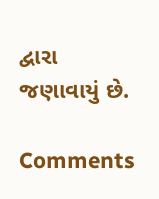દ્વારા જણાવાયું છે.

Comments